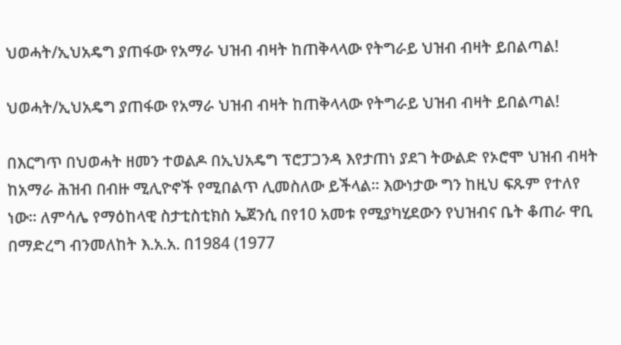ህወሓት/ኢህአዴግ ያጠፋው የአማራ ህዝብ ብዛት ከጠቅላላው የትግራይ ህዝብ ብዛት ይበልጣል!

ህወሓት/ኢህአዴግ ያጠፋው የአማራ ህዝብ ብዛት ከጠቅላላው የትግራይ ህዝብ ብዛት ይበልጣል!

በእርግጥ በህወሓት ዘመን ተወልዶ በኢህአዴግ ፕሮፓጋንዳ እየታጠነ ያደገ ትውልድ የኦሮሞ ህዝብ ብዛት ከአማራ ሕዝብ በብዙ ሚሊዮኖች የሚበልጥ ሊመስለው ይችላል። እውነታው ግን ከዚህ ፍጹም የተለየ ነው። ለምሳሌ የማዕከላዊ ስታቲስቲክስ ኤጀንሲ በየ10 አመቱ የሚያካሂደውን የህዝብና ቤት ቆጠራ ዋቢ በማድረግ ብንመለከት እ.አ.አ. በ1984 (1977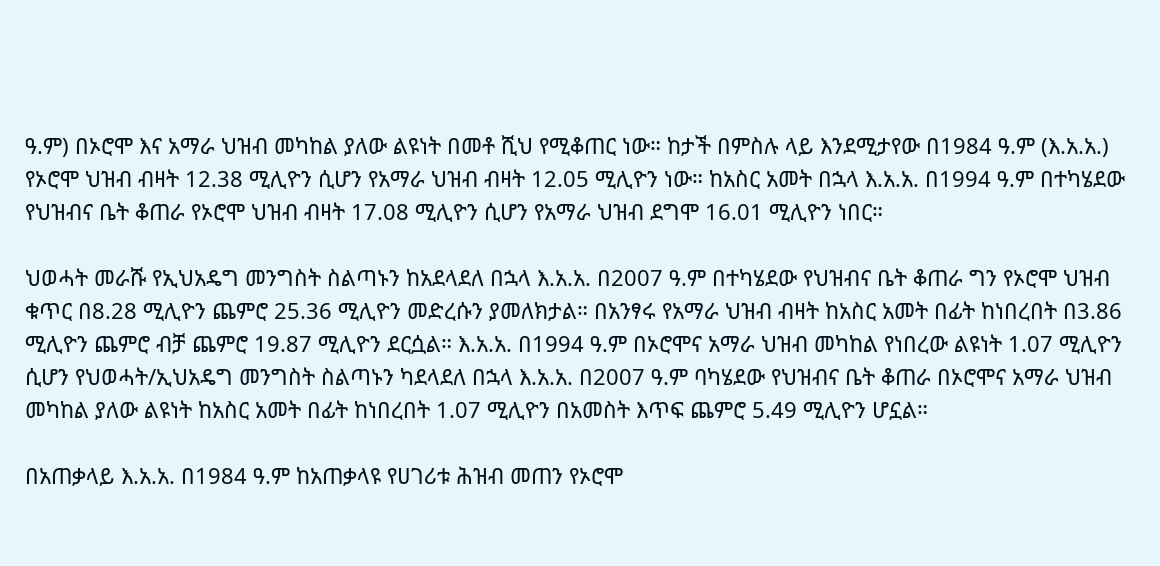ዓ.ም) በኦሮሞ እና አማራ ህዝብ መካከል ያለው ልዩነት በመቶ ሺህ የሚቆጠር ነው። ከታች በምስሉ ላይ እንደሚታየው በ1984 ዓ.ም (እ.አ.አ.) የኦሮሞ ህዝብ ብዛት 12.38 ሚሊዮን ሲሆን የአማራ ህዝብ ብዛት 12.05 ሚሊዮን ነው። ከአስር አመት በኋላ እ.አ.አ. በ1994 ዓ.ም በተካሄደው የህዝብና ቤት ቆጠራ የኦሮሞ ህዝብ ብዛት 17.08 ሚሊዮን ሲሆን የአማራ ህዝብ ደግሞ 16.01 ሚሊዮን ነበር።

ህወሓት መራሹ የኢህአዴግ መንግስት ስልጣኑን ከአደላደለ በኋላ እ.አ.አ. በ2007 ዓ.ም በተካሄደው የህዝብና ቤት ቆጠራ ግን የኦሮሞ ህዝብ ቁጥር በ8.28 ሚሊዮን ጨምሮ 25.36 ሚሊዮን መድረሱን ያመለክታል። በአንፃሩ የአማራ ህዝብ ብዛት ከአስር አመት በፊት ከነበረበት በ3.86 ሚሊዮን ጨምሮ ብቻ ጨምሮ 19.87 ሚሊዮን ደርሷል። እ.አ.አ. በ1994 ዓ.ም በኦሮሞና አማራ ህዝብ መካከል የነበረው ልዩነት 1.07 ሚሊዮን ሲሆን የህወሓት/ኢህአዴግ መንግስት ስልጣኑን ካደላደለ በኋላ እ.አ.አ. በ2007 ዓ.ም ባካሄደው የህዝብና ቤት ቆጠራ በኦሮሞና አማራ ህዝብ መካከል ያለው ልዩነት ከአስር አመት በፊት ከነበረበት 1.07 ሚሊዮን በአመስት እጥፍ ጨምሮ 5.49 ሚሊዮን ሆኗል።

በአጠቃላይ እ.አ.አ. በ1984 ዓ.ም ከአጠቃላዩ የሀገሪቱ ሕዝብ መጠን የኦሮሞ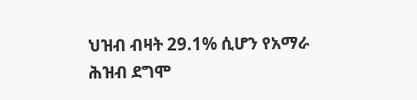ህዝብ ብዛት 29.1% ሲሆን የአማራ ሕዝብ ደግሞ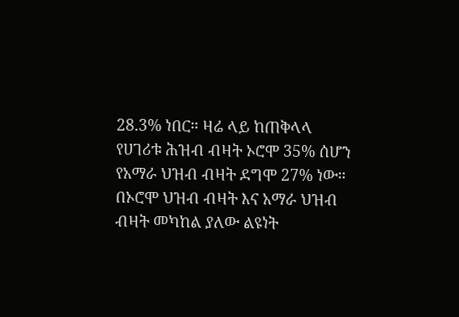28.3% ነበር። ዛሬ ላይ ከጠቅላላ የሀገሪቱ ሕዝብ ብዛት ኦሮሞ 35% ሰሆን የአማራ ህዝብ ብዛት ደግሞ 27% ነው። በኦሮሞ ህዝብ ብዛት እና አማራ ህዝብ ብዛት መካከል ያለው ልዩነት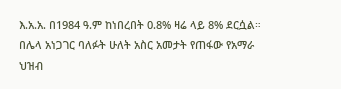እ.አ.አ. በ1984 ዓ.ም ከነበረበት 0.8% ዛሬ ላይ 8% ደርሷል። በሌላ አነጋገር ባለፉት ሁለት አስር አመታት የጠፋው የአማራ ህዝብ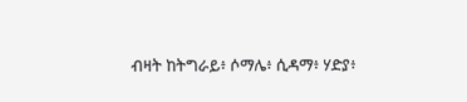ብዛት ከትግራይ፥ ሶማሌ፥ ሲዳማ፥ ሃድያ፥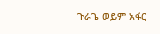ጉራጌ ወይም አፋር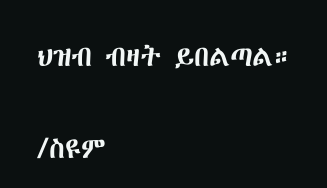ህዝብ ብዛት ይበልጣል።

/ስዩም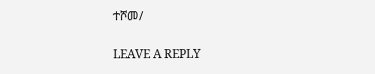ተሾመ/

LEAVE A REPLY